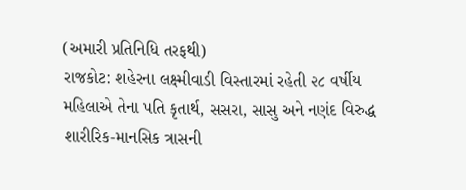(અમારી પ્રતિનિધિ તરફથી)
રાજકોટ: શહેરના લક્ષ્મીવાડી વિસ્તારમાં રહેતી ૨૮ વર્ષીય મહિલાએ તેના પતિ કૃતાર્થ, સસરા, સાસુ અને નણંદ વિરુદ્ધ શારીરિક-માનસિક ત્રાસની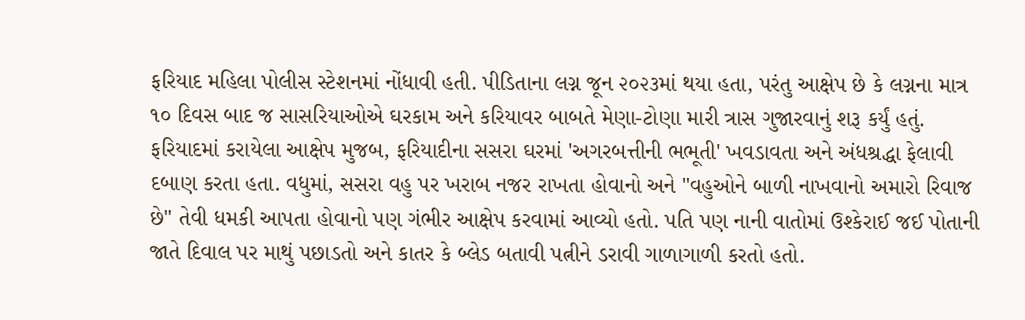ફરિયાદ મહિલા પોલીસ સ્ટેશનમાં નોંધાવી હતી. પીડિતાના લગ્ન જૂન ૨૦૨૩માં થયા હતા, પરંતુ આક્ષેપ છે કે લગ્નના માત્ર ૧૦ દિવસ બાદ જ સાસરિયાઓએ ઘરકામ અને કરિયાવર બાબતે મેણા-ટોણા મારી ત્રાસ ગુજારવાનું શરૂ કર્યું હતું.
ફરિયાદમાં કરાયેલા આક્ષેપ મુજબ, ફરિયાદીના સસરા ઘરમાં 'અગરબત્તીની ભભૂતી' ખવડાવતા અને અંધશ્રદ્ધા ફેલાવી દબાણ કરતા હતા. વધુમાં, સસરા વહુ પર ખરાબ નજર રાખતા હોવાનો અને "વહુઓને બાળી નાખવાનો અમારો રિવાજ છે" તેવી ધમકી આપતા હોવાનો પણ ગંભીર આક્ષેપ કરવામાં આવ્યો હતો. પતિ પણ નાની વાતોમાં ઉશ્કેરાઈ જઈ પોતાની જાતે દિવાલ પર માથું પછાડતો અને કાતર કે બ્લેડ બતાવી પત્નીને ડરાવી ગાળાગાળી કરતો હતો.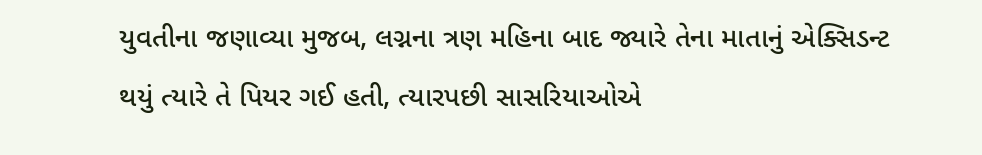યુવતીના જણાવ્યા મુજબ, લગ્નના ત્રણ મહિના બાદ જ્યારે તેના માતાનું એક્સિડન્ટ થયું ત્યારે તે પિયર ગઈ હતી, ત્યારપછી સાસરિયાઓએ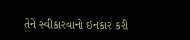તેને સ્વીકારવાનો ઇનકાર કરી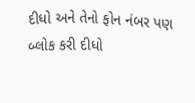દીધો અને તેનો ફોન નંબર પણ બ્લોક કરી દીધો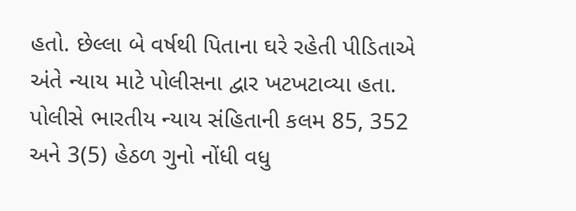હતો. છેલ્લા બે વર્ષથી પિતાના ઘરે રહેતી પીડિતાએ અંતે ન્યાય માટે પોલીસના દ્વાર ખટખટાવ્યા હતા. પોલીસે ભારતીય ન્યાય સંહિતાની કલમ 85, 352 અને 3(5) હેઠળ ગુનો નોંધી વધુ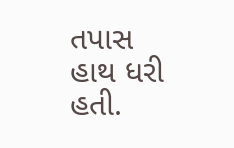તપાસ હાથ ધરી હતી.